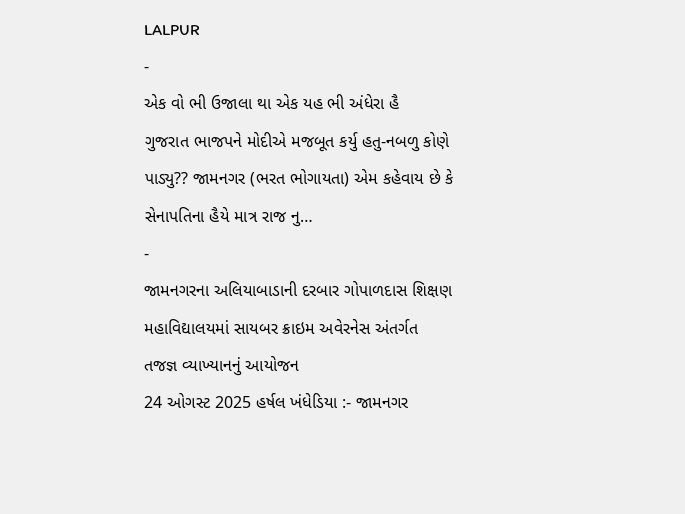LALPUR
-
એક વો ભી ઉજાલા થા એક યહ ભી અંધેરા હૈ
ગુજરાત ભાજપને મોદીએ મજબૂત કર્યુ હતુ-નબળુ કોણે પાડ્યુ?? જામનગર (ભરત ભોગાયતા) એમ કહેવાય છે કે સેનાપતિના હૈયે માત્ર રાજ નુ…
-
જામનગરના અલિયાબાડાની દરબાર ગોપાળદાસ શિક્ષણ મહાવિદ્યાલયમાં સાયબર ક્રાઇમ અવેરનેસ અંતર્ગત તજજ્ઞ વ્યાખ્યાનનું આયોજન
24 ઓગસ્ટ 2025 હર્ષલ ખંધેડિયા :- જામનગર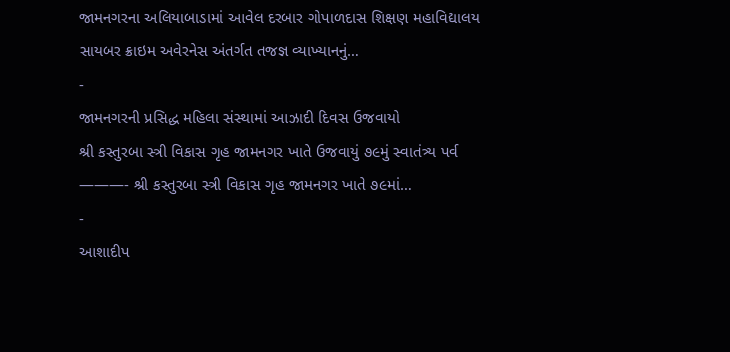જામનગરના અલિયાબાડામાં આવેલ દરબાર ગોપાળદાસ શિક્ષણ મહાવિદ્યાલય સાયબર ક્રાઇમ અવેરનેસ અંતર્ગત તજજ્ઞ વ્યાખ્યાનનું…
-
જામનગરની પ્રસિદ્ધ મહિલા સંસ્થામાં આઝાદી દિવસ ઉજવાયો
શ્રી કસ્તુરબા સ્ત્રી વિકાસ ગૃહ જામનગર ખાતે ઉજવાયું ૭૯મું સ્વાતંત્ર્ય પર્વ ———- શ્રી કસ્તુરબા સ્ત્રી વિકાસ ગૃહ જામનગર ખાતે ૭૯માં…
-
આશાદીપ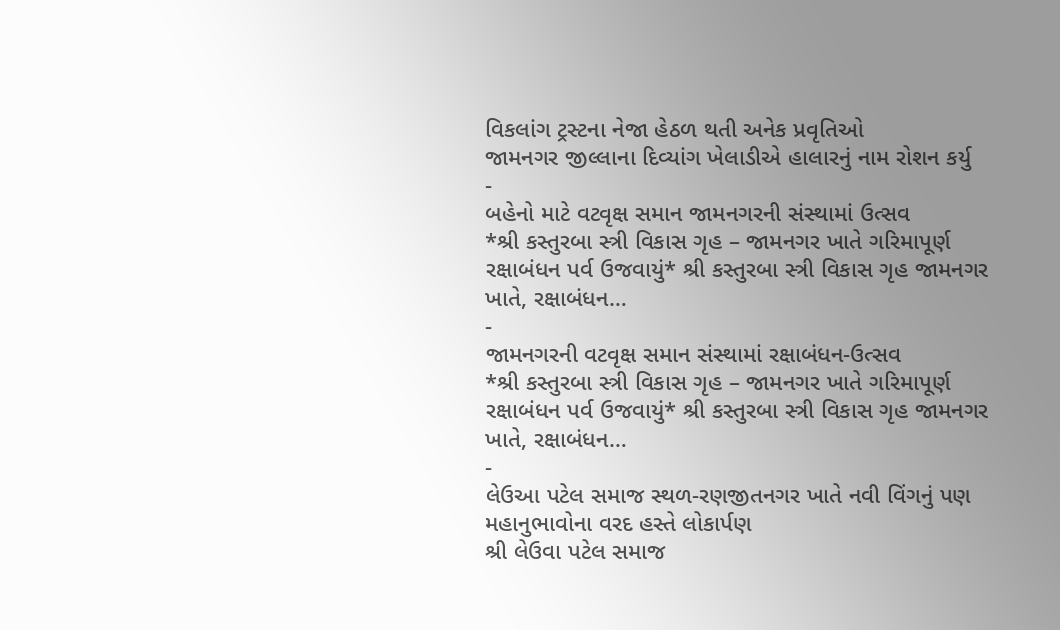વિકલાંગ ટ્રસ્ટના નેજા હેઠળ થતી અનેક પ્રવૃતિઓ
જામનગર જીલ્લાના દિવ્યાંગ ખેલાડીએ હાલારનું નામ રોશન કર્યુ
-
બહેનો માટે વટવૃક્ષ સમાન જામનગરની સંસ્થામાં ઉત્સવ
*શ્રી કસ્તુરબા સ્ત્રી વિકાસ ગૃહ – જામનગર ખાતે ગરિમાપૂર્ણ રક્ષાબંધન પર્વ ઉજવાયું* શ્રી કસ્તુરબા સ્ત્રી વિકાસ ગૃહ જામનગર ખાતે, રક્ષાબંધન…
-
જામનગરની વટવૃક્ષ સમાન સંસ્થામાં રક્ષાબંધન-ઉત્સવ
*શ્રી કસ્તુરબા સ્ત્રી વિકાસ ગૃહ – જામનગર ખાતે ગરિમાપૂર્ણ રક્ષાબંધન પર્વ ઉજવાયું* શ્રી કસ્તુરબા સ્ત્રી વિકાસ ગૃહ જામનગર ખાતે, રક્ષાબંધન…
-
લેઉઆ પટેલ સમાજ સ્થળ-રણજીતનગર ખાતે નવી વિંગનું પણ મહાનુભાવોના વરદ હસ્તે લોકાર્પણ
શ્રી લેઉવા પટેલ સમાજ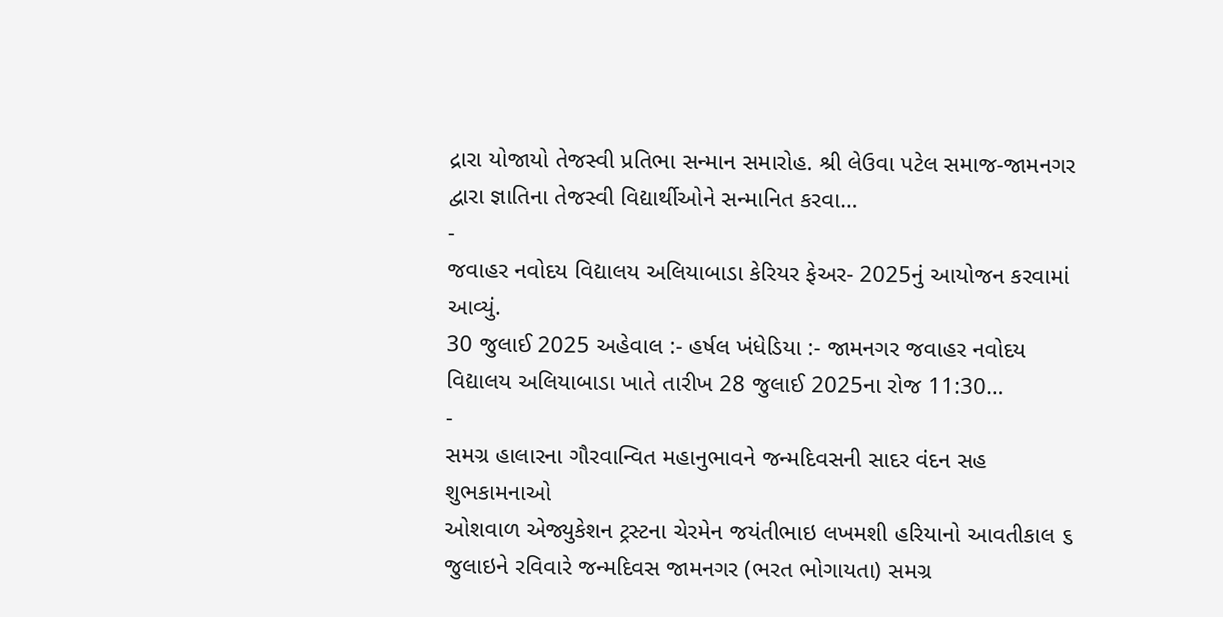દ્રારા યોજાયો તેજસ્વી પ્રતિભા સન્માન સમારોહ. શ્રી લેઉવા પટેલ સમાજ-જામનગર દ્વારા જ્ઞાતિના તેજસ્વી વિદ્યાર્થીઓને સન્માનિત કરવા…
-
જવાહર નવોદય વિદ્યાલય અલિયાબાડા કેરિયર ફેઅર- 2025નું આયોજન કરવામાં આવ્યું.
30 જુલાઈ 2025 અહેવાલ :- હર્ષલ ખંધેડિયા :- જામનગર જવાહર નવોદય વિદ્યાલય અલિયાબાડા ખાતે તારીખ 28 જુલાઈ 2025ના રોજ 11:30…
-
સમગ્ર હાલારના ગૌરવાન્વિત મહાનુભાવને જન્મદિવસની સાદર વંદન સહ શુભકામનાઓ
ઓશવાળ એજ્યુકેશન ટ્રસ્ટના ચેરમેન જયંતીભાઇ લખમશી હરિયાનો આવતીકાલ ૬ જુલાઇને રવિવારે જન્મદિવસ જામનગર (ભરત ભોગાયતા) સમગ્ર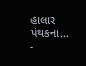હાલાર પંથકના…
-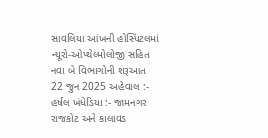સાવલિયા આંખની હોસ્પિટલમાં ન્યૂરો-ઓપ્થેલ્મોલોજી સહિત નવા બે વિભાગોની શરૂઆત
22 જુન 2025 અહેવાલ :- હર્ષલ ખંધેડિયા :- જામનગર રાજકોટ અને કાલાવડ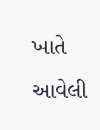ખાતે આવેલી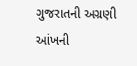ગુજરાતની અગ્રણી આંખની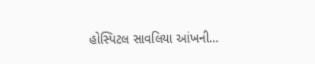હોસ્પિટલ સાવલિયા આંખની…